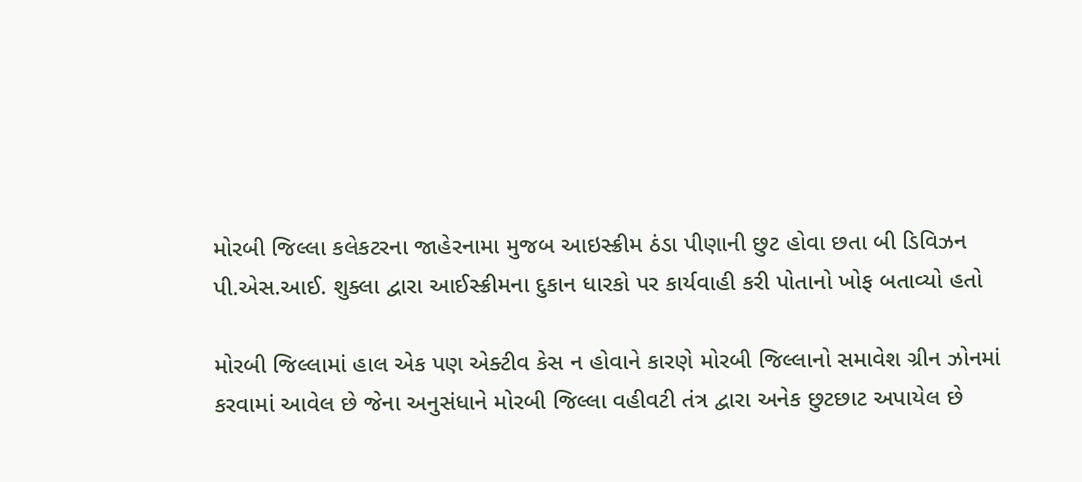મોરબી જિલ્લા કલેકટરના જાહેરનામા મુજબ આઇસ્ક્રીમ ઠંડા પીણાની છુટ હોવા છતા બી ડિવિઝન પી.એસ.આઈ. શુક્લા દ્વારા આઈસ્ક્રીમના દુકાન ધારકો પર કાર્યવાહી કરી પોતાનો ખોફ બતાવ્યો હતો

મોરબી જિલ્લામાં હાલ એક પણ એક્ટીવ કેસ ન હોવાને કારણે મોરબી જિલ્લાનો સમાવેશ ગ્રીન ઝોનમાં કરવામાં આવેલ છે જેના અનુસંધાને મોરબી જિલ્લા વહીવટી તંત્ર દ્વારા અનેક છુટછાટ અપાયેલ છે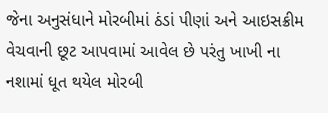જેના અનુસંધાને મોરબીમાં ઠંડાં પીણાં અને આઇસક્રીમ વેચવાની છૂટ આપવામાં આવેલ છે પરંતુ ખાખી ના નશામાં ધૂત થયેલ મોરબી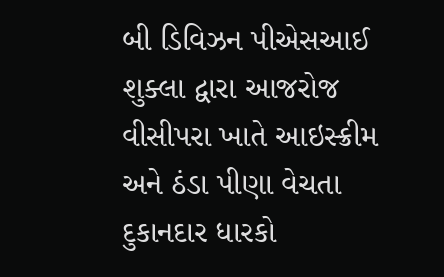બી ડિવિઝન પીએસઆઈ શુક્લા દ્વારા આજરોજ વીસીપરા ખાતે આઇસ્ક્રીમ અને ઠંડા પીણા વેચતા દુકાનદાર ધારકો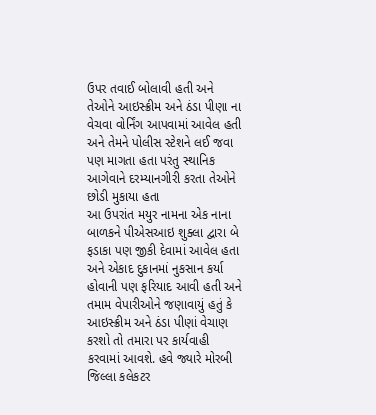ઉપર તવાઈ બોલાવી હતી અને તેઓને આઇસ્ક્રીમ અને ઠંડા પીણા ના વેચવા વોર્નિંગ આપવામાં આવેલ હતી અને તેમને પોલીસ સ્ટેશને લઈ જવા પણ માગતા હતા પરંતુ સ્થાનિક આગેવાને દરમ્યાનગીરી કરતા તેઓને છોડી મુકાયા હતા
આ ઉપરાંત મયુર નામના એક નાના બાળકને પીએસઆઇ શુક્લા દ્વારા બે ફડાકા પણ જીકી દેવામાં આવેલ હતા અને એકાદ દુકાનમાં નુકસાન કર્યા હોવાની પણ ફરિયાદ આવી હતી અને તમામ વેપારીઓને જણાવાયું હતું કે આઇસ્ક્રીમ અને ઠંડા પીણાં વેચાણ કરશો તો તમારા પર કાર્યવાહી કરવામાં આવશે. હવે જ્યારે મોરબી જિલ્લા કલેકટર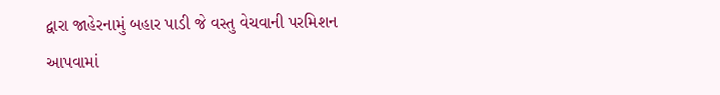દ્વારા જાહેરનામું બહાર પાડી જે વસ્તુ વેચવાની પરમિશન આપવામાં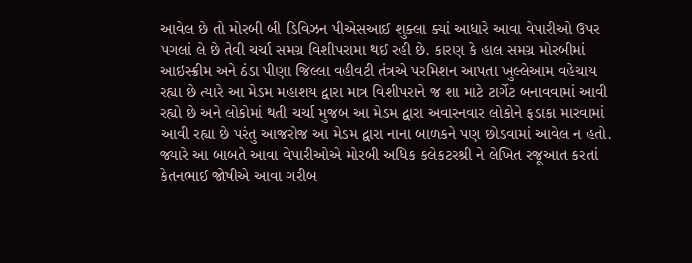આવેલ છે તો મોરબી બી ડિવિઝન પીએસઆઈ શુક્લા ક્યાં આધારે આવા વેપારીઓ ઉપર પગલાં લે છે તેવી ચર્ચા સમગ્ર વિશીપરામા થઈ રહી છે. કારણ કે હાલ સમગ્ર મોરબીમાં આઇસ્ક્રીમ અને ઠંડા પીણા જિલ્લા વહીવટી તંત્રએ પરમિશન આપતા ખુલ્લેઆમ વહેચાય રહ્યા છે ત્યારે આ મેડમ મહાશય દ્વારા માત્ર વિશીપરાને જ શા માટે ટાર્ગેટ બનાવવામાં આવી રહ્યો છે અને લોકોમાં થતી ચર્ચા મુજબ આ મેડમ દ્વારા અવારનવાર લોકોને ફડાકા મારવામાં આવી રહ્યા છે પરંતુ આજરોજ આ મેડમ દ્વારા નાના બાળકને પણ છોડવામાં આવેલ ન હતો.
જ્યારે આ બાબતે આવા વેપારીઓએ મોરબી અધિક કલેકટરશ્રી ને લેખિત રજૂઆત કરતાં કેતનભાઈ જોષીએ આવા ગરીબ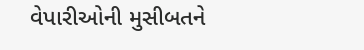વેપારીઓની મુસીબતને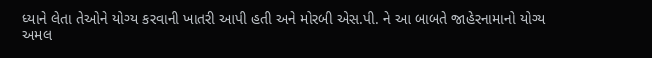ધ્યાને લેતા તેઓને યોગ્ય કરવાની ખાતરી આપી હતી અને મોરબી એસ.પી. ને આ બાબતે જાહેરનામાનો યોગ્ય અમલ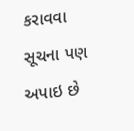કરાવવા સૂચના પણ અપાઇ છે